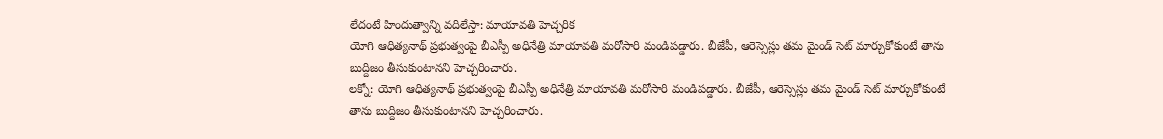లేదంటే హిందుత్వాన్ని వదిలేస్తా: మాయావతి హెచ్చరిక
యోగి ఆధిత్యనాథ్ ప్రభుత్వంపై బీఎస్పీ అధినేత్రి మాయావతి మరోసారి మండిపడ్డారు. బీజేపీ, ఆరెస్సెస్లు తమ మైండ్ సెట్ మార్చుకోకుంటే తాను బుద్దిజం తీసుకుంటానని హెచ్చరించారు.
లక్నో: యోగి ఆధిత్యనాథ్ ప్రభుత్వంపై బీఎస్పీ అధినేత్రి మాయావతి మరోసారి మండిపడ్డారు. బీజేపీ, ఆరెస్సెస్లు తమ మైండ్ సెట్ మార్చుకోకుంటే తాను బుద్దిజం తీసుకుంటానని హెచ్చరించారు.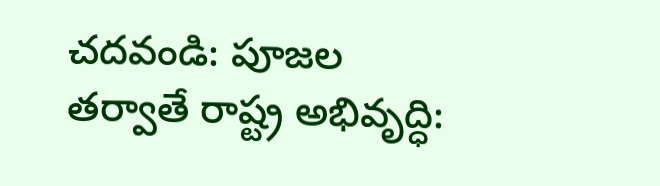చదవండి: పూజల తర్వాతే రాష్ట్ర అభివృద్ధి: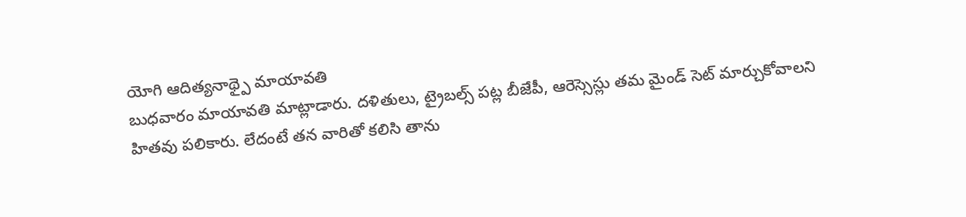యోగి ఆదిత్యనాథ్పై మాయావతి
బుధవారం మాయావతి మాట్లాడారు. దళితులు, ట్రైబల్స్ పట్ల బీజేపీ, ఆరెస్సెస్లు తమ మైండ్ సెట్ మార్చుకోవాలని హితవు పలికారు. లేదంటే తన వారితో కలిసి తాను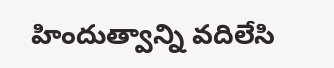హిందుత్వాన్ని వదిలేసి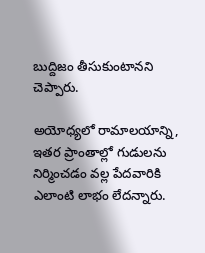బుద్దిజం తీసుకుంటానని చెప్పారు.

అయోధ్యలో రామాలయాన్ని, ఇతర ప్రాంతాల్లో గుడులను నిర్మించడం వల్ల పేదవారికి ఎలాంటి లాభం లేదన్నారు.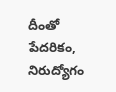దీంతో పేదరికం, నిరుద్యోగం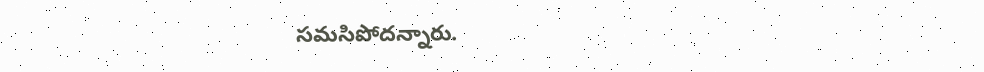సమసిపోదన్నారు.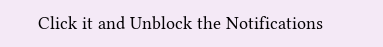Click it and Unblock the Notifications